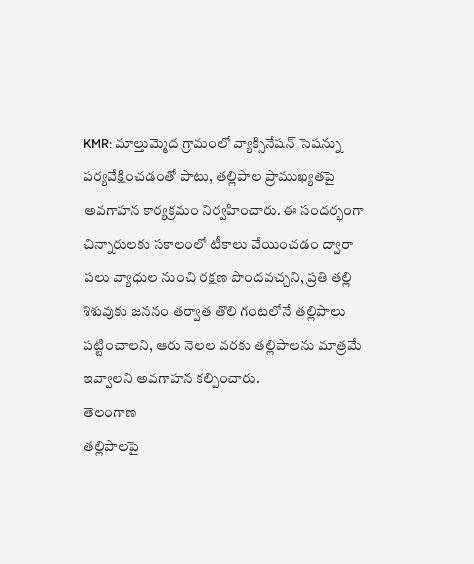KMR: మాల్తుమ్మెద గ్రామంలో వ్యాక్సినేషన్ సెషన్ను పర్యవేక్షించడంతో పాటు, తల్లిపాల ప్రాముఖ్యతపై అవగాహన కార్యక్రమం నిర్వహించారు. ఈ సందర్భంగా చిన్నారులకు సకాలంలో టీకాలు వేయించడం ద్వారా పలు వ్యాధుల నుంచి రక్షణ పొందవచ్చని, ప్రతి తల్లి శిశువుకు జననం తర్వాత తొలి గంటలోనే తల్లిపాలు పట్టించాలని, ఆరు నెలల వరకు తల్లిపాలను మాత్రమే ఇవ్వాలని అవగాహన కల్పించారు.
తెలంగాణ
తల్లిపాలపై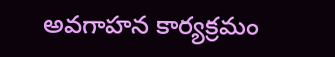అవగాహన కార్యక్రమం